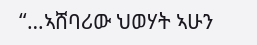“…ኣሸባሪው ህወሃት ኣሁን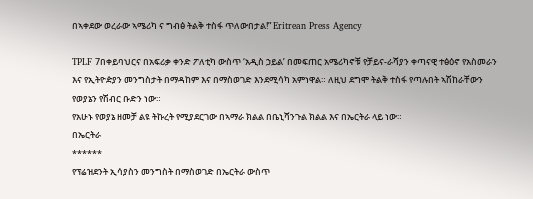በኣቀደው ወረራው ኣሜሪካ ና ግብፅ ትልቅ ተስፋ ጥለውበታል!” Eritrean Press Agency

TPLF 7በቀይባህርና በአፍሪቃ ቀንድ ፖለቲካ ውስጥ ‘አዲስ ኃይል’ በመፍጠር አሜሪካኖቹ የቻይና-ራሻያን ቀጣናዊ ተፅዕኖ የአስመራን እና የኢትዮዽያን መንግስታት በማዳከም እና በማስወገድ እንደሚሳካ አምነዋል። ለዚህ ደግሞ ትልቅ ተስፋ የጣሉበት ኣሽከራቸውን የወያኔን የሽብር ቡድን ነው።
የአሁኑ የወያኔ ዘመቻ ልዩ ትኩረት የሚያደርገው በኣማራ ክልል በቤኒሻንጉል ክልል እና በኤርትራ ላይ ነው።
በኤርትራ
******
የፕሬዝደንት ኢሳያስን መንግስት በማስወገድ በኤርትራ ውስጥ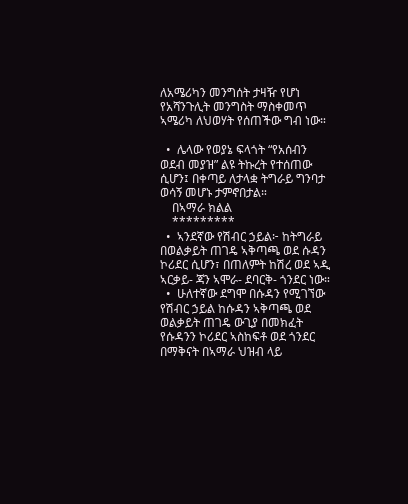ለአሜሪካን መንግሰት ታዛዥ የሆነ የአሻንጉሊት መንግስት ማስቀመጥ ኣሜሪካ ለህወሃት የሰጠችው ግብ ነው።

  •  ሌላው የወያኔ ፍላጎት “የአሰብን ወደብ መያዝ” ልዩ ትኩረት የተሰጠው ሲሆን፤ በቀጣይ ለታላቋ ትግራይ ግንባታ ወሳኝ መሆኑ ታምኖበታል።
    በኣማራ ክልል
    *********
  •  ኣንደኛው የሽብር ኃይል፦ ከትግራይ በወልቃይት ጠገዴ ኣቅጣጫ ወደ ሱዳን ኮሪደር ሲሆን፣ በጠለምት ከሽረ ወደ ኣዲ ኣርቃይ- ጃን ኣሞራ- ደባርቅ- ጎንደር ነው።
  •  ሁለተኛው ደግሞ በሱዳን የሚገኘው የሽብር ኃይል ከሱዳን ኣቅጣጫ ወደ ወልቃይት ጠገዴ ውጊያ በመክፈት የሱዳንን ኮሪደር ኣስከፍቶ ወደ ጎንደር በማቅናት በኣማራ ህዝብ ላይ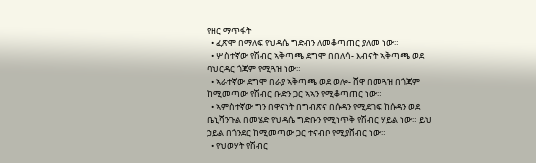የዘር ማጥፋት
  • ፈጽሞ በማለፍ የህዳሴ ግድብን ለመቆጣጠር ያለመ ነው።
  • ሦስተኛው የሽብር ኣቅጣጫ ደግሞ በበለሳ- እብናት ኣቅጣጫ ወደ ባህርዳር ጎጃም የሚጓዝ ነው።
  • ኣራተኛው ደግሞ በራያ ኣቅጣጫ ወደ ወሎ- ሸዋ በመጓዝ በጎጃም ከሚመጣው የሽብር ቡድን ጋር ኣኣን የሚቆጣጠር ነው።
  • ኣምስተኛው ግን በዋናነት በግብጽና በሱዳን የሚደገፍ ከሱዳን ወደ ቤኒሻንጉል በመሄድ የህዳሴ ግድቡን የሚነጥቅ የሽብር ሃይል ነው። ይህ ኃይል በጎንደር ከሚመጣው ጋር ተናብቦ የሚያሸብር ነው።
  • የህወሃት የሽብር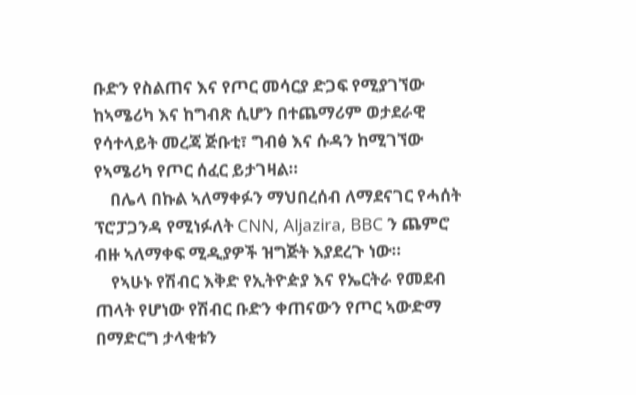ቡድን የስልጠና እና የጦር መሳርያ ድጋፍ የሚያገኘው ከኣሜሪካ እና ከግብጽ ሲሆን በተጨማሪም ወታደራዊ የሳተላይት መረጃ ጅቡቲ፣ ግብፅ እና ሱዳን ከሚገኘው የኣሜሪካ የጦር ሰፈር ይታገዛል።
    በሌላ በኩል ኣለማቀፉን ማህበረሰብ ለማደናገር የሓሰት ፕሮፓጋንዳ የሚነፉለት CNN, Aljazira, BBC ን ጨምሮ ብዙ ኣለማቀፍ ሚዲያዎች ዝግጅት እያደረጉ ነው።
    የኣሁኑ የሽብር እቅድ የኢትዮዽያ እና የኤርትራ የመደብ ጠላት የሆነው የሽብር ቡድን ቀጠናውን የጦር ኣውድማ በማድርግ ታላቂቱን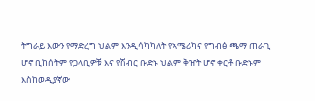ትግራይ እውን የማድረግ ህልም እንዲሳካካለት የኣሜሪካና የግብፅ ጫማ ጠራጊ ሆኖ ቢከሰትም የጋላቢዎቹ እና የሽብር ቡድኑ ህልም ቅዠት ሆኖ ቀርቶ ቡድኑም እስከወዲያኛው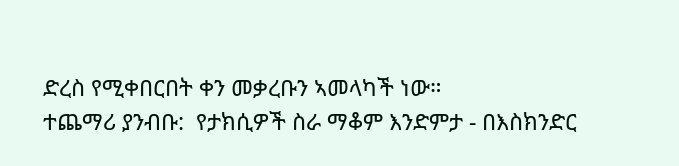ድረስ የሚቀበርበት ቀን መቃረቡን ኣመላካች ነው።
ተጨማሪ ያንብቡ:  የታክሲዎች ስራ ማቆም እንድምታ - በእስክንድር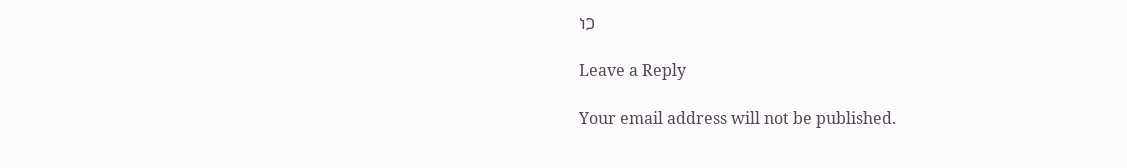ነጋ

Leave a Reply

Your email address will not be published.